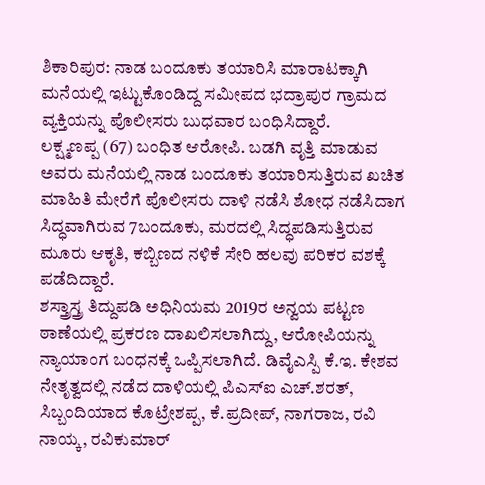ಶಿಕಾರಿಪುರ: ನಾಡ ಬಂದೂಕು ತಯಾರಿಸಿ ಮಾರಾಟಕ್ಕಾಗಿ ಮನೆಯಲ್ಲಿ ಇಟ್ಟುಕೊಂಡಿದ್ದ ಸಮೀಪದ ಭದ್ರಾಪುರ ಗ್ರಾಮದ ವ್ಯಕ್ತಿಯನ್ನು ಪೊಲೀಸರು ಬುಧವಾರ ಬಂಧಿಸಿದ್ದಾರೆ.
ಲಕ್ಷ್ಮಣಪ್ಪ (67) ಬಂಧಿತ ಆರೋಪಿ. ಬಡಗಿ ವೃತ್ತಿ ಮಾಡುವ ಅವರು ಮನೆಯಲ್ಲಿ ನಾಡ ಬಂದೂಕು ತಯಾರಿಸುತ್ತಿರುವ ಖಚಿತ ಮಾಹಿತಿ ಮೇರೆಗೆ ಪೊಲೀಸರು ದಾಳಿ ನಡೆಸಿ ಶೋಧ ನಡೆಸಿದಾಗ ಸಿದ್ಧವಾಗಿರುವ 7ಬಂದೂಕು, ಮರದಲ್ಲಿ ಸಿದ್ಧಪಡಿಸುತ್ತಿರುವ ಮೂರು ಆಕೃತಿ, ಕಬ್ಬಿಣದ ನಳಿಕೆ ಸೇರಿ ಹಲವು ಪರಿಕರ ವಶಕ್ಕೆ ಪಡೆದಿದ್ದಾರೆ.
ಶಸ್ತ್ರಾಸ್ತ್ರ ತಿದ್ದುಪಡಿ ಅಧಿನಿಯಮ 2019ರ ಅನ್ವಯ ಪಟ್ಟಣ ಠಾಣೆಯಲ್ಲಿ ಪ್ರಕರಣ ದಾಖಲಿಸಲಾಗಿದ್ದು, ಆರೋಪಿಯನ್ನು ನ್ಯಾಯಾಂಗ ಬಂಧನಕ್ಕೆ ಒಪ್ಪಿಸಲಾಗಿದೆ. ಡಿವೈಎಸ್ಪಿ ಕೆ.ಇ. ಕೇಶವ ನೇತೃತ್ವದಲ್ಲಿ ನಡೆದ ದಾಳಿಯಲ್ಲಿ ಪಿಎಸ್ಐ ಎಚ್.ಶರತ್, ಸಿಬ್ಬಂದಿಯಾದ ಕೊಟ್ರೇಶಪ್ಪ, ಕೆ.ಪ್ರದೀಪ್, ನಾಗರಾಜ, ರವಿ ನಾಯ್ಕ, ರವಿಕುಮಾರ್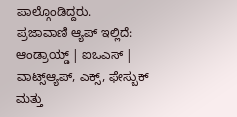ಪಾಲ್ಗೊಂಡಿದ್ದರು.
ಪ್ರಜಾವಾಣಿ ಆ್ಯಪ್ ಇಲ್ಲಿದೆ: ಆಂಡ್ರಾಯ್ಡ್ | ಐಒಎಸ್ | ವಾಟ್ಸ್ಆ್ಯಪ್, ಎಕ್ಸ್, ಫೇಸ್ಬುಕ್ ಮತ್ತು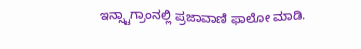ಇನ್ಸ್ಟಾಗ್ರಾಂನಲ್ಲಿ ಪ್ರಜಾವಾಣಿ ಫಾಲೋ ಮಾಡಿ.